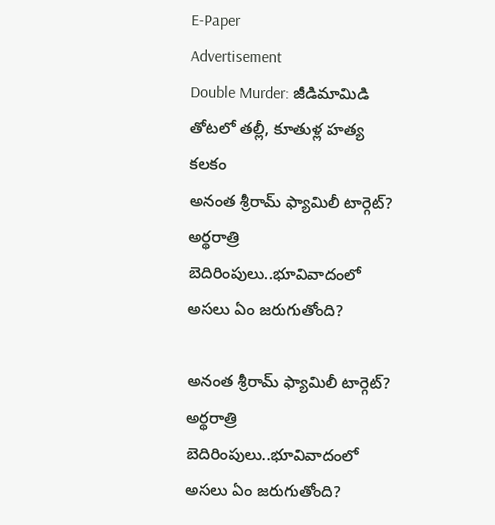E-Paper
Advertisement
Double Murder: జీడిమామిడి తోటలో తల్లీ, కూతుళ్ల హత్య కలకం
అనంత శ్రీరామ్ ఫ్యామిలీ టార్గెట్? అర్థరాత్రి బెదిరింపులు..భూవివాదంలో అసలు ఏం జరుగుతోంది?

అనంత శ్రీరామ్ ఫ్యామిలీ టార్గెట్? అర్థరాత్రి బెదిరింపులు..భూవివాదంలో అసలు ఏం జరుగుతోంది?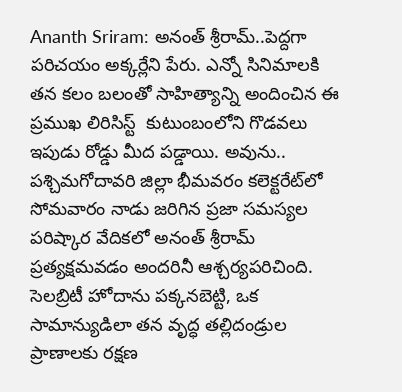Ananth Sriram: అనంత్ శ్రీరామ్..పెద్దగా పరిచయం అక్కర్లేని పేరు. ఎన్నో సినిమాలకి తన కలం బలంతో సాహిత్యాన్ని అందించిన ఈ ప్రముఖ లిరిసిస్ట్  కుటుంబంలోని గొడవలు ఇపుడు రోడ్డు మీద పడ్డాయి. అవును.. పశ్చిమగోదావరి జిల్లా భీమవరం కలెక్టరేట్‌లో సోమవారం నాడు జరిగిన ప్రజా సమస్యల పరిష్కార వేదికలో అనంత్ శ్రీరామ్ ప్రత్యక్షమవడం అందరినీ ఆశ్చర్యపరిచింది. సెలబ్రిటీ హోదాను పక్కనబెట్టి, ఒక సామాన్యుడిలా తన వృద్ధ తల్లిదండ్రుల ప్రాణాలకు రక్షణ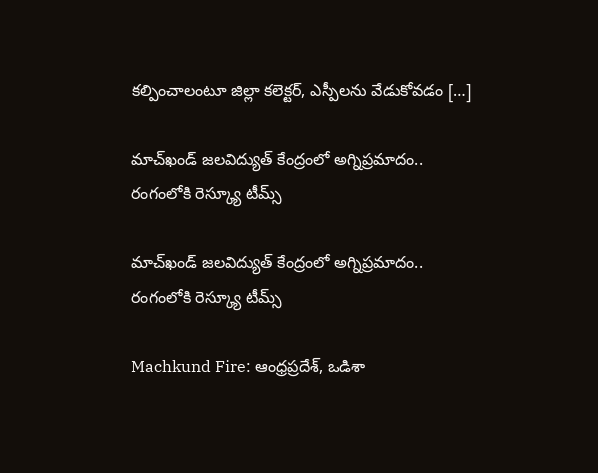కల్పించాలంటూ జిల్లా కలెక్టర్, ఎస్పీలను వేడుకోవడం […]

మాచ్‌ఖండ్ జలవిద్యుత్ కేంద్రంలో అగ్నిప్రమాదం.. రంగంలోకి రెస్క్యూ టీమ్స్

మాచ్‌ఖండ్ జలవిద్యుత్ కేంద్రంలో అగ్నిప్రమాదం.. రంగంలోకి రెస్క్యూ టీమ్స్

Machkund Fire: ఆంధ్రప్రదేశ్, ఒడిశా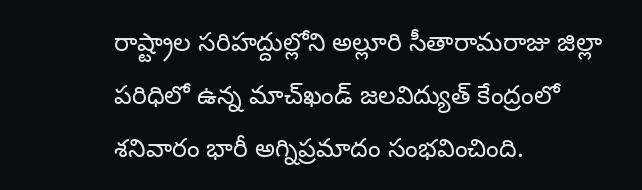రాష్ట్రాల సరిహద్దుల్లోని అల్లూరి సీతారామరాజు జిల్లా పరిధిలో ఉన్న మాచ్‌‌ఖండ్ జలవిద్యుత్ కేంద్రంలో శనివారం భారీ అగ్నిప్రమాదం సంభవించింది.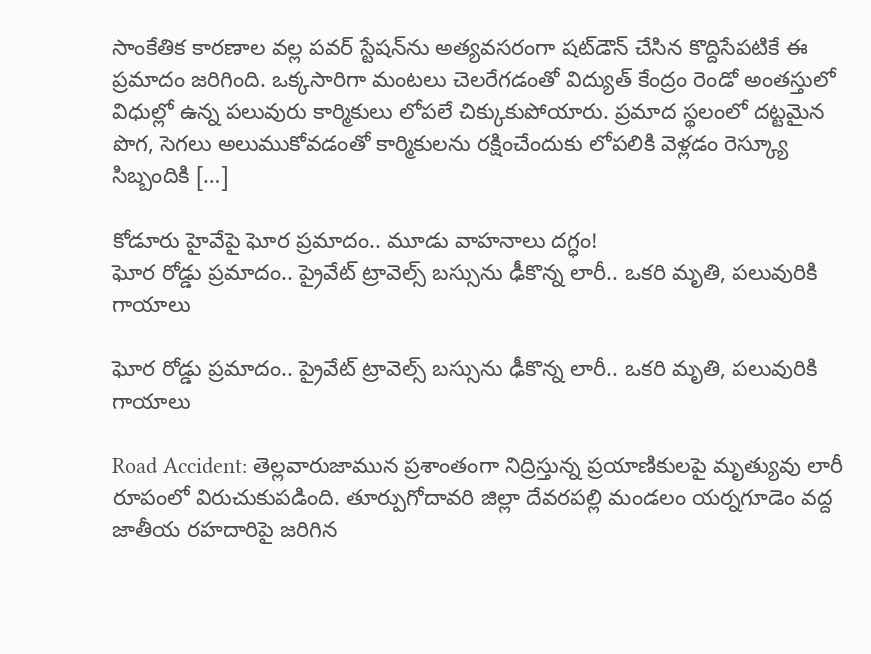సాంకేతిక కారణాల వల్ల పవర్ స్టేషన్‌ను అత్యవసరంగా షట్‌డౌన్ చేసిన కొద్దిసేపటికే ఈ ప్రమాదం జరిగింది. ఒక్కసారిగా మంటలు చెలరేగడంతో విద్యుత్ కేంద్రం రెండో అంతస్తులో విధుల్లో ఉన్న పలువురు కార్మికులు లోపలే చిక్కుకుపోయారు. ప్రమాద స్థలంలో దట్టమైన పొగ, సెగలు అలుముకోవడంతో కార్మికులను రక్షించేందుకు లోపలికి వెళ్లడం రెస్క్యూ సిబ్బందికి […]

కోడూరు హైవేపై ఘోర ప్రమాదం.. మూడు వాహనాలు దగ్ధం!
ఘోర రోడ్డు ప్ర‌మాదం.. ప్రైవేట్ ట్రావెల్స్ బస్సును ఢీకొన్న లారీ.. ఒకరి మృతి, పలువురికి గాయాలు

ఘోర రోడ్డు ప్ర‌మాదం.. ప్రైవేట్ ట్రావెల్స్ బస్సును ఢీకొన్న లారీ.. ఒకరి మృతి, పలువురికి గాయాలు

Road Accident: తెల్లవారుజామున ప్రశాంతంగా నిద్రిస్తున్న ప్రయాణికులపై మృత్యువు లారీ రూపంలో విరుచుకుపడింది. తూర్పుగోదావరి జిల్లా దేవరపల్లి మండలం యర్నగూడెం వద్ద జాతీయ రహదారిపై జరిగిన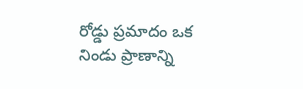రోడ్డు ప్రమాదం ఒక నిండు ప్రాణాన్ని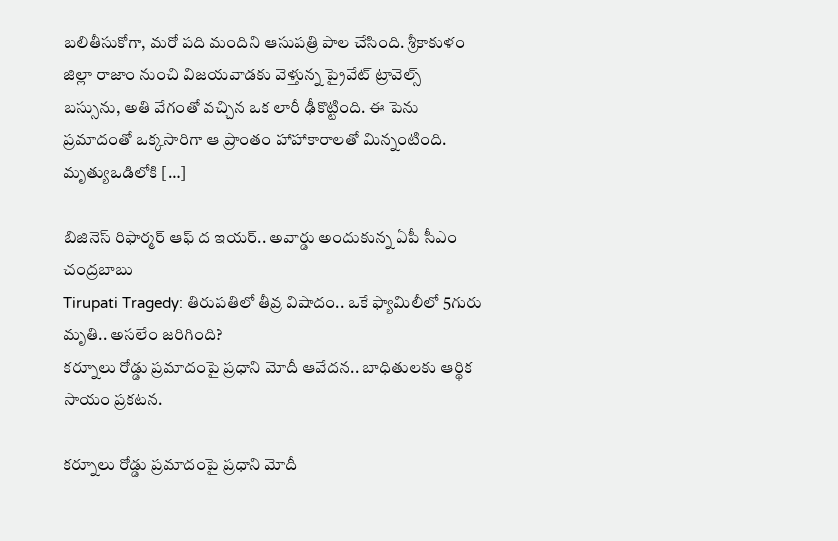బలితీసుకోగా, మరో పది మందిని ఆసుపత్రి పాల చేసింది. శ్రీకాకుళం జిల్లా రాజాం నుంచి విజయవాడకు వెళ్తున్న ప్రైవేట్ ట్రావెల్స్ బస్సును, అతి వేగంతో వచ్చిన ఒక లారీ ఢీకొట్టింది. ఈ పెను ప్రమాదంతో ఒక్కసారిగా ఆ ప్రాంతం హాహాకారాలతో మిన్నంటింది. మృత్యుఒడిలోకి […]

బిజినెస్ రిఫార్మర్ ఆఫ్ ద ఇయర్.. అవార్డు అందుకున్న ఏపీ సీఎం చంద్రబాబు
Tirupati Tragedy: తిరుపతిలో తీవ్ర విషాదం.. ఒకే ఫ్యామిలీలో 5గురు మృతి.. అసలేం జరిగింది?
కర్నూలు రోడ్డు ప్రమాదంపై ప్రధాని మోదీ ఆవేదన.. బాధితులకు ఆర్థిక సాయం ప్రకటన.

కర్నూలు రోడ్డు ప్రమాదంపై ప్రధాని మోదీ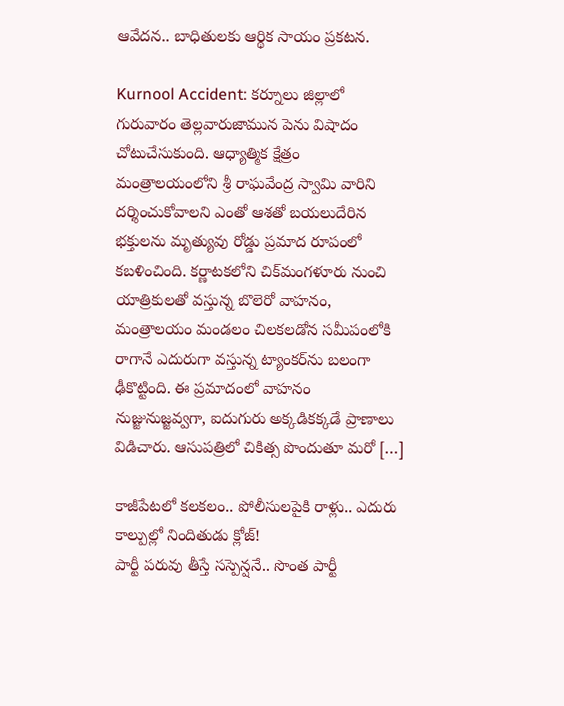ఆవేదన.. బాధితులకు ఆర్థిక సాయం ప్రకటన.

Kurnool Accident: కర్నూలు జిల్లాలో గురువారం తెల్లవారుజామున పెను విషాదం చోటుచేసుకుంది. ఆధ్యాత్మిక క్షేత్రం మంత్రాలయంలోని శ్రీ రాఘవేంద్ర స్వామి వారిని దర్శించుకోవాలని ఎంతో ఆశతో బయలుదేరిన భక్తులను మృత్యువు రోడ్డు ప్రమాద రూపంలో కబళించింది. కర్ణాటకలోని చిక్‌మంగళూరు నుంచి యాత్రికులతో వస్తున్న బొలెరో వాహనం, మంత్రాలయం మండలం చిలకలడోన సమీపంలోకి రాగానే ఎదురుగా వస్తున్న ట్యాంకర్‌ను బలంగా ఢీకొట్టింది. ఈ ప్రమాదంలో వాహనం నుజ్జునుజ్జవ్వగా, ఐదుగురు అక్కడికక్కడే ప్రాణాలు విడిచారు. ఆసుపత్రిలో చికిత్స పొందుతూ మరో […]

కాజీపేటలో కలకలం.. పోలీసులపైకి రాళ్లు.. ఎదురు కాల్పుల్లో నిందితుడు క్లోజ్!
పార్టీ పరువు తీస్తే సస్పెన్షనే.. సొంత పార్టీ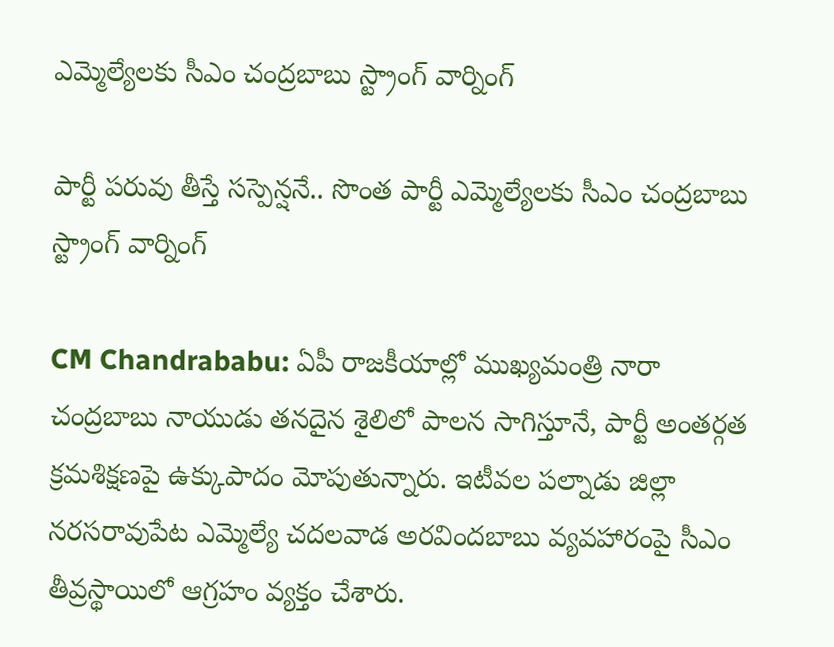ఎమ్మెల్యేలకు సీఎం చంద్రబాబు స్ట్రాంగ్ వార్నింగ్

పార్టీ పరువు తీస్తే సస్పెన్షనే.. సొంత పార్టీ ఎమ్మెల్యేలకు సీఎం చంద్రబాబు స్ట్రాంగ్ వార్నింగ్

CM Chandrababu: ఏపీ రాజకీయాల్లో ముఖ్యమంత్రి నారా చంద్రబాబు నాయుడు తనదైన శైలిలో పాలన సాగిస్తూనే, పార్టీ అంతర్గత క్రమశిక్షణపై ఉక్కుపాదం మోపుతున్నారు. ఇటీవల పల్నాడు జిల్లా నరసరావుపేట ఎమ్మెల్యే చదలవాడ అరవిందబాబు వ్యవహారంపై సీఎం తీవ్రస్థాయిలో ఆగ్రహం వ్యక్తం చేశారు.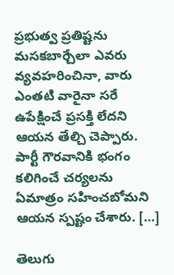ప్రభుత్వ ప్రతిష్టను మసకబార్చేలా ఎవరు వ్యవహరించినా, వారు ఎంతటి వారైనా సరే ఉపేక్షించే ప్రసక్తి లేదని ఆయన తేల్చి చెప్పారు. పార్టీ గౌరవానికి భంగం కలిగించే చర్యలను ఏమాత్రం సహించబోమని ఆయన స్పష్టం చేశారు. […]

తెలుగు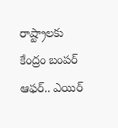రాష్ట్రాలకు కేంద్రం బంపర్ ఆఫర్.. ఎయిర్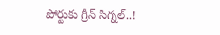పోర్టుకు గ్రీన్ సిగ్నల్..!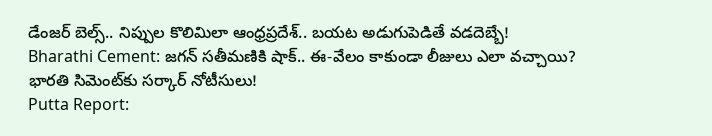డేంజర్ బెల్స్.. నిప్పుల కొలిమిలా ఆంధ్రప్రదేశ్.. బయట అడుగుపెడితే వడదెబ్బే!
Bharathi Cement: జగన్ సతీమణికి షాక్.. ఈ-వేలం కాకుండా లీజులు ఎలా వచ్చాయి? భారతి సిమెంట్‌కు సర్కార్ నోటీసులు!
Putta Report: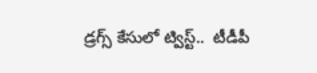డ్రగ్స్ కేసులో ట్విస్ట్..  టీడీపీ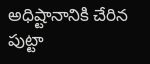అధిష్టానానికి చేరిన పుట్టా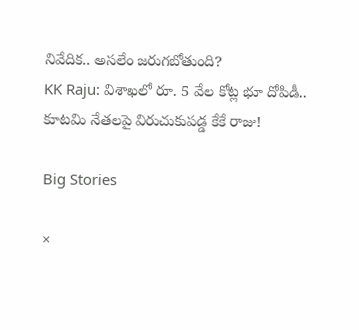నివేదిక.. అసలేం జరుగబోతుంది?
KK Raju: విశాఖలో రూ. 5 వేల కోట్ల భూ దోపిడీ.. కూటమి నేతలపై విరుచుకుపడ్డ కేకే రాజు!

Big Stories

×